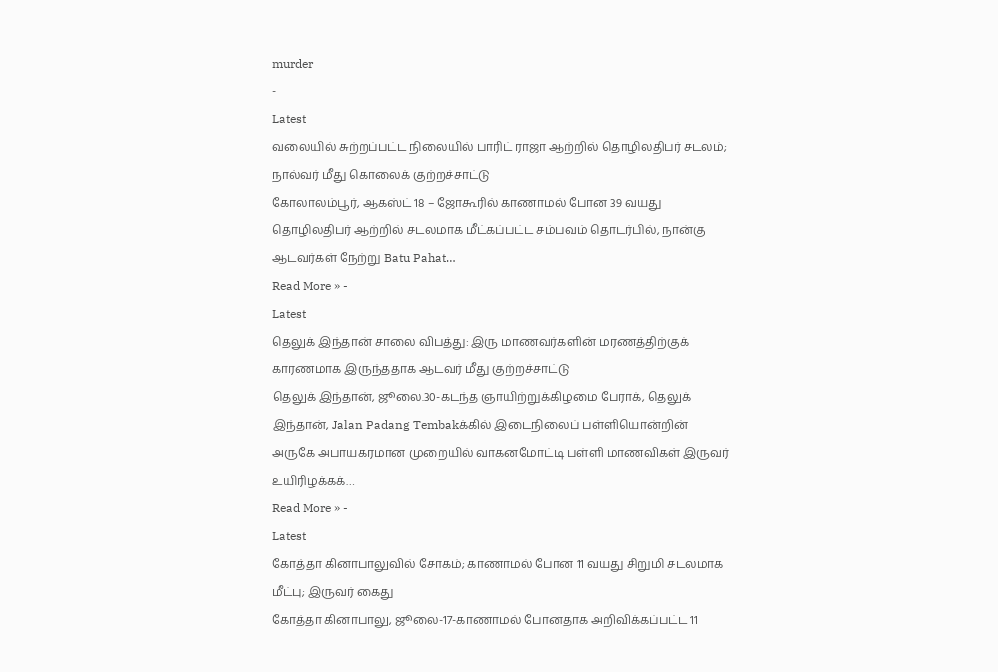murder
-
Latest
வலையில் சுற்றப்பட்ட நிலையில் பாரிட் ராஜா ஆற்றில் தொழிலதிபர் சடலம்; நால்வர் மீது கொலைக் குற்றச்சாட்டு
கோலாலம்பூர், ஆகஸ்ட் 18 – ஜோகூரில் காணாமல் போன 39 வயது தொழிலதிபர் ஆற்றில் சடலமாக மீட்கப்பட்ட சம்பவம் தொடர்பில், நான்கு ஆடவர்கள் நேற்று Batu Pahat…
Read More » -
Latest
தெலுக் இந்தான் சாலை விபத்து: இரு மாணவர்களின் மரணத்திற்குக் காரணமாக இருந்ததாக ஆடவர் மீது குற்றச்சாட்டு
தெலுக் இந்தான், ஜூலை.30-கடந்த ஞாயிற்றுக்கிழமை பேராக், தெலுக் இந்தான், Jalan Padang Tembakக்கில் இடைநிலைப் பள்ளியொன்றின் அருகே அபாயகரமான முறையில் வாகனமோட்டி பள்ளி மாணவிகள் இருவர் உயிரிழக்கக்…
Read More » -
Latest
கோத்தா கினாபாலுவில் சோகம்; காணாமல் போன 11 வயது சிறுமி சடலமாக மீட்பு; இருவர் கைது
கோத்தா கினாபாலு, ஜூலை-17-காணாமல் போனதாக அறிவிக்கப்பட்ட 11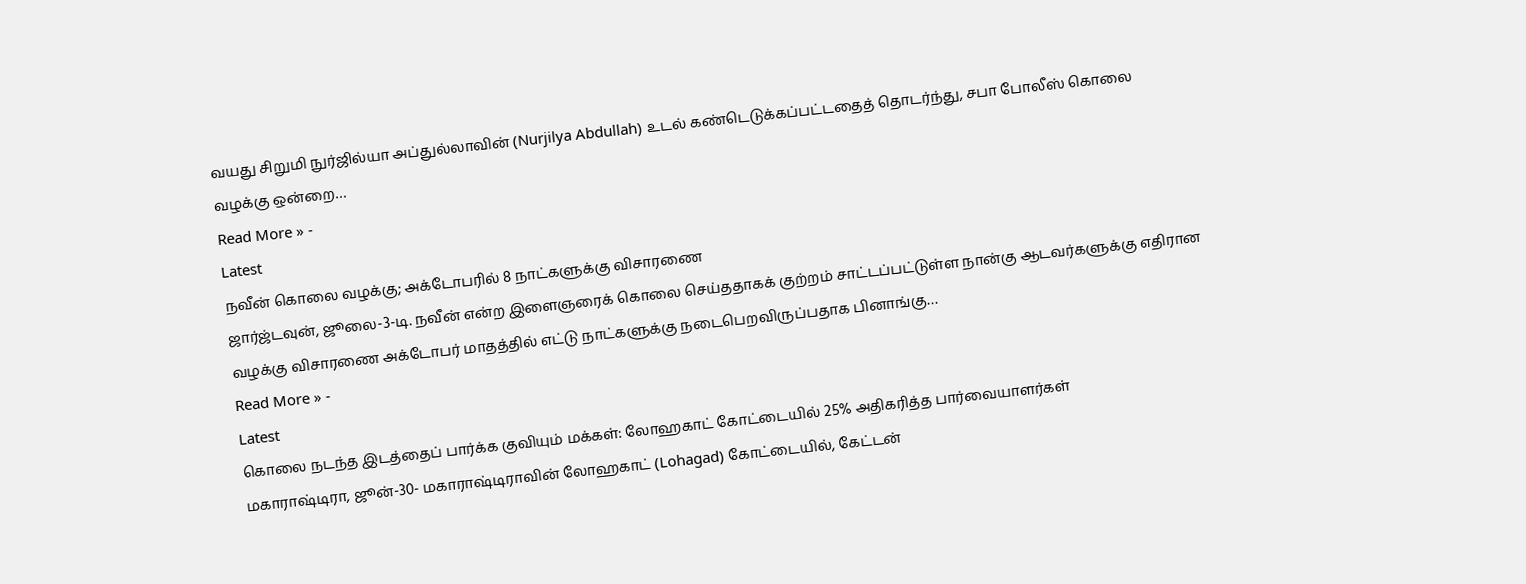வயது சிறுமி நுர்ஜில்யா அப்துல்லாவின் (Nurjilya Abdullah) உடல் கண்டெடுக்கப்பட்டதைத் தொடர்ந்து, சபா போலீஸ் கொலை வழக்கு ஒன்றை…
Read More » -
Latest
நவீன் கொலை வழக்கு; அக்டோபரில் 8 நாட்களுக்கு விசாரணை
ஜார்ஜ்டவுன், ஜூலை-3-டி. நவீன் என்ற இளைஞரைக் கொலை செய்ததாகக் குற்றம் சாட்டப்பட்டுள்ள நான்கு ஆடவர்களுக்கு எதிரான வழக்கு விசாரணை அக்டோபர் மாதத்தில் எட்டு நாட்களுக்கு நடைபெறவிருப்பதாக பினாங்கு…
Read More » -
Latest
கொலை நடந்த இடத்தைப் பார்க்க குவியும் மக்கள்: லோஹகாட் கோட்டையில் 25% அதிகரித்த பார்வையாளர்கள்
மகாராஷ்டிரா, ஜூன்-30- மகாராஷ்டிராவின் லோஹகாட் (Lohagad) கோட்டையில், கேட்டன்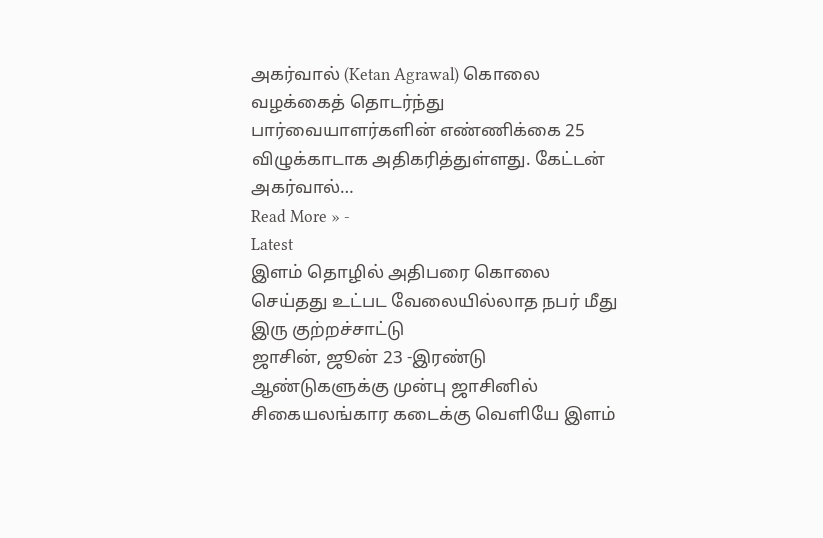அகர்வால் (Ketan Agrawal) கொலை வழக்கைத் தொடர்ந்து பார்வையாளர்களின் எண்ணிக்கை 25 விழுக்காடாக அதிகரித்துள்ளது. கேட்டன் அகர்வால்…
Read More » -
Latest
இளம் தொழில் அதிபரை கொலை செய்தது உட்பட வேலையில்லாத நபர் மீது இரு குற்றச்சாட்டு
ஜாசின், ஜூன் 23 -இரண்டு ஆண்டுகளுக்கு முன்பு ஜாசினில் சிகையலங்கார கடைக்கு வெளியே இளம்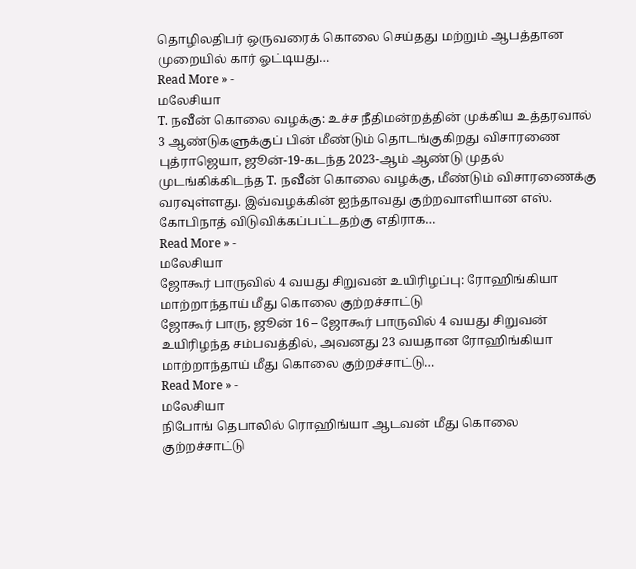தொழிலதிபர் ஒருவரைக் கொலை செய்தது மற்றும் ஆபத்தான முறையில் கார் ஓட்டியது…
Read More » -
மலேசியா
T. நவீன் கொலை வழக்கு: உச்ச நீதிமன்றத்தின் முக்கிய உத்தரவால் 3 ஆண்டுகளுக்குப் பின் மீண்டும் தொடங்குகிறது விசாரணை
புத்ராஜெயா, ஜூன்-19-கடந்த 2023-ஆம் ஆண்டு முதல் முடங்கிக்கிடந்த T. நவீன் கொலை வழக்கு, மீண்டும் விசாரணைக்கு வரவுள்ளது. இவ்வழக்கின் ஐந்தாவது குற்றவாளியான எஸ். கோபிநாத் விடுவிக்கப்பட்டதற்கு எதிராக…
Read More » -
மலேசியா
ஜோகூர் பாருவில் 4 வயது சிறுவன் உயிரிழப்பு: ரோஹிங்கியா மாற்றாந்தாய் மீது கொலை குற்றச்சாட்டு
ஜோகூர் பாரு, ஜூன் 16 – ஜோகூர் பாருவில் 4 வயது சிறுவன் உயிரிழந்த சம்பவத்தில், அவனது 23 வயதான ரோஹிங்கியா மாற்றாந்தாய் மீது கொலை குற்றச்சாட்டு…
Read More » -
மலேசியா
நிபோங் தெபாலில் ரொஹிங்யா ஆடவன் மீது கொலை குற்றச்சாட்டு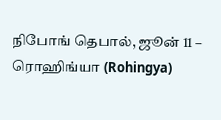நிபோங் தெபால், ஜூன் 11 – ரொஹிங்யா (Rohingya)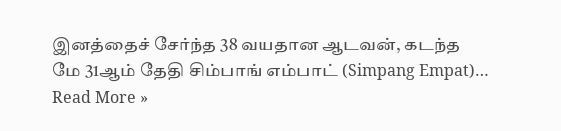இனத்தைச் சேர்ந்த 38 வயதான ஆடவன், கடந்த மே 31ஆம் தேதி சிம்பாங் எம்பாட் (Simpang Empat)…
Read More »